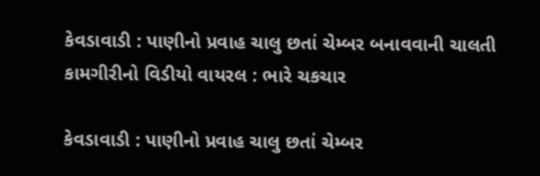કેવડાવાડી : પાણીનો પ્રવાહ ચાલુ છતાં ચેમ્બર બનાવવાની ચાલતી કામગીરીનો વિડીયો વાયરલ : ભારે ચકચાર

કેવડાવાડી : પાણીનો પ્રવાહ ચાલુ છતાં ચેમ્બર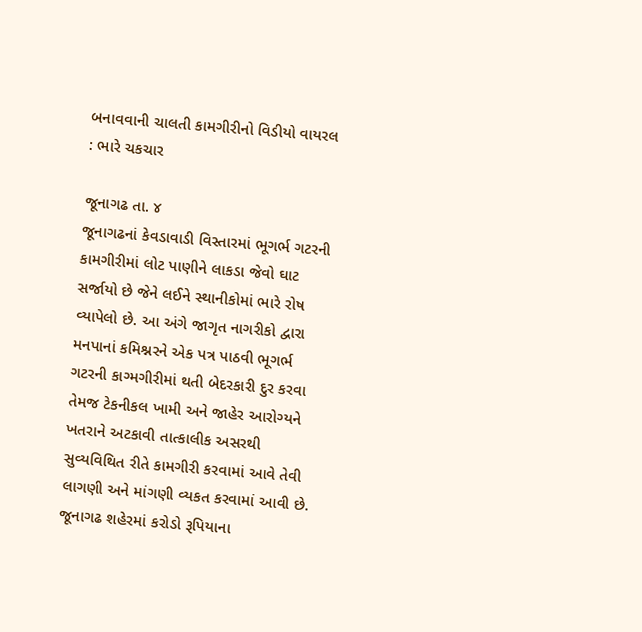બનાવવાની ચાલતી કામગીરીનો વિડીયો વાયરલ : ભારે ચકચાર

જૂનાગઢ તા. ૪
જૂનાગઢનાં કેવડાવાડી વિસ્તારમાં ભૂગર્ભ ગટરની કામગીરીમાં લોટ પાણીને લાકડા જેવો ઘાટ સર્જાયો છે જેને લઈને સ્થાનીકોમાં ભારે રોષ વ્યાપેલો છે. આ અંગે જાગૃત નાગરીકો દ્વારા મનપાનાં કમિશ્નરને એક પત્ર પાઠવી ભૂગર્ભ ગટરની કાગ્મગીરીમાં થતી બેદરકારી દુર કરવા તેમજ ટેકનીકલ ખામી અને જાહેર આરોગ્યને ખતરાને અટકાવી તાત્કાલીક અસરથી સુવ્યવિથિત રીતે કામગીરી કરવામાં આવે તેવી લાગણી અને માંગણી વ્યકત કરવામાં આવી છે.
જૂનાગઢ શહેરમાં કરોડો રૂપિયાના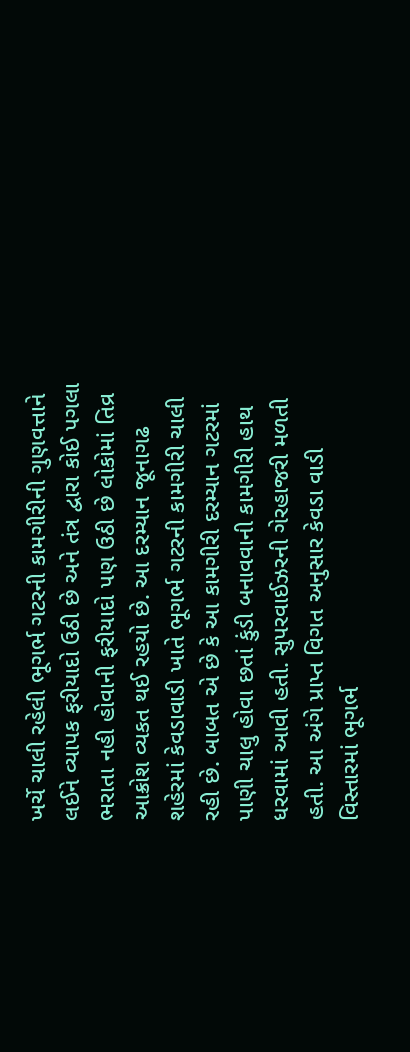ખર્ચે ચાલી રહેલી ભૂગર્ભ ગટરની કામગીરીની ગુણવત્તાને લઈને વ્યાપક ફરીયાદો ઉઠી છે અને તંત્ર દ્વારા કોઈ પગલા ભરાતા નહી હોવાની ફરીયાદો પણ ઉઠી છે લોકોમાં તિવ્ર આક્રોશ વ્યકત થઈ રહયો છે. આ દરમ્યાન જૂનાગઢ શહેરમાં કેવડાવાડી ખાતે ભૂગર્ભ ગટરની કામગીરી ચાલી રહી છે. બાબત એ છે કે આ કામગીરી દરમ્યાન ગટરમાં પાણી ચાલુ હોવા છતાં કુંડી બનાવવાની કામગીરી હાથ ધરવામાં આવી હતી. સુપરવાઈઝરની ગેરહાજરી મળતી હતી. આ અંગે પ્રાપ્ત વિગત અનુસાર કેવડા વાડી વિસ્તારમાં ભૂગર્ભ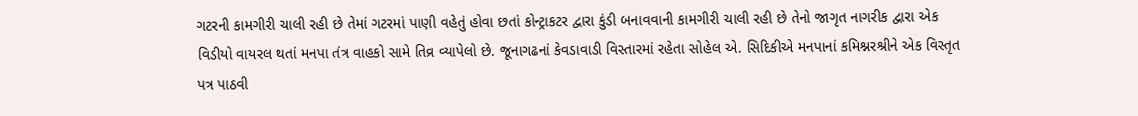ગટરની કામગીરી ચાલી રહી છે તેમાં ગટરમાં પાણી વહેતું હોવા છતાં કોન્ટ્રાકટર દ્વારા કુંડી બનાવવાની કામગીરી ચાલી રહી છે તેનો જાગૃત નાગરીક દ્વારા એક વિડીયો વાયરલ થતાં મનપા તંત્ર વાહકો સામે તિવ્ર વ્યાપેલો છે. જૂનાગઢનાં કેવડાવાડી વિસ્તારમાં રહેતા સોહેલ એ. સિદિકીએ મનપાનાં કમિશ્નરશ્રીને એક વિસ્તૃત પત્ર પાઠવી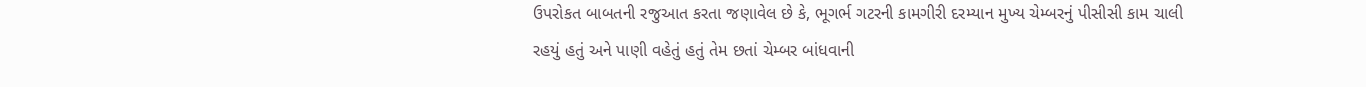ઉપરોકત બાબતની રજુઆત કરતા જણાવેલ છે કે, ભૂગર્ભ ગટરની કામગીરી દરમ્યાન મુખ્ય ચેમ્બરનું પીસીસી કામ ચાલી રહયું હતું અને પાણી વહેતું હતું તેમ છતાં ચેમ્બર બાંધવાની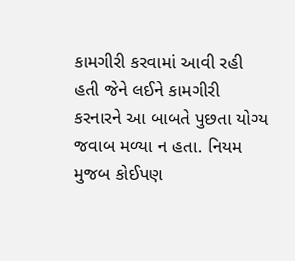કામગીરી કરવામાં આવી રહી હતી જેને લઈને કામગીરી કરનારને આ બાબતે પુછતા યોગ્ય જવાબ મળ્યા ન હતા. નિયમ મુજબ કોઈપણ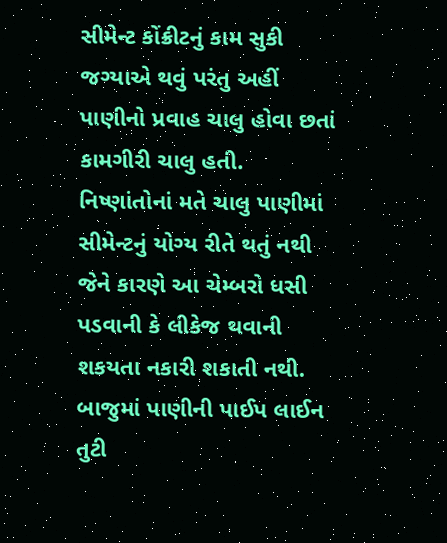સીમેન્ટ કોંક્રીટનું કામ સુકી જગ્યાએ થવું પરંતુ અહીં પાણીનો પ્રવાહ ચાલુ હોવા છતાં કામગીરી ચાલુ હતી. નિષ્ણાંતોનાં મતે ચાલુ પાણીમાં સીમેન્ટનું યોગ્ય રીતે થતું નથી જેને કારણે આ ચેમ્બરો ધસી પડવાની કે લીકેજ થવાની શકયતા નકારી શકાતી નથી. બાજુમાં પાણીની પાઈપ લાઈન તુટી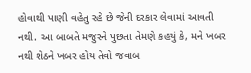હોવાથી પાણી વહેતુ રહે છે જેની દરકાર લેવામાં આવતી નથી. આ બાબતે મજુરને પુછતા તેમણે કહયું કે, મને ખબર નથી શેઠને ખબર હોય તેવો જવાબ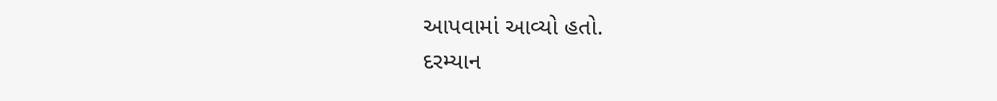આપવામાં આવ્યો હતો.
દરમ્યાન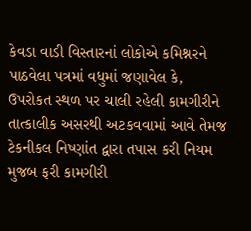કેવડા વાડી વિસ્તારનાં લોકોએ કમિશ્નરને પાઠવેલા પત્રમાં વધુમાં જણાવેલ કે, ઉપરોકત સ્થળ પર ચાલી રહેલી કામગીરીને તાત્કાલીક અસરથી અટકવવામાં આવે તેમજ ટેકનીકલ નિષ્ણાંત દ્વારા તપાસ કરી નિયમ મુજબ ફરી કામગીરી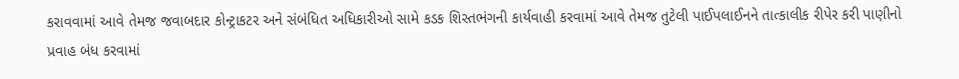કરાવવામાં આવે તેમજ જવાબદાર કોન્ટ્રાકટર અને સંબંધિત અધિકારીઓ સામે કડક શિસ્તભંગની કાર્યવાહી કરવામાં આવે તેમજ તુટેલી પાઈપલાઈનને તાત્કાલીક રીપેર કરી પાણીનો પ્રવાહ બંધ કરવામાં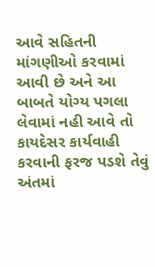આવે સહિતની માંગણીઓ કરવામાં આવી છે અને આ બાબતે યોગ્ય પગલા લેવામાં નહી આવે તો કાયદેસર કાર્યવાહી કરવાની ફરજ પડશે તેવું અંતમાં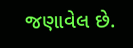જણાવેલ છે.